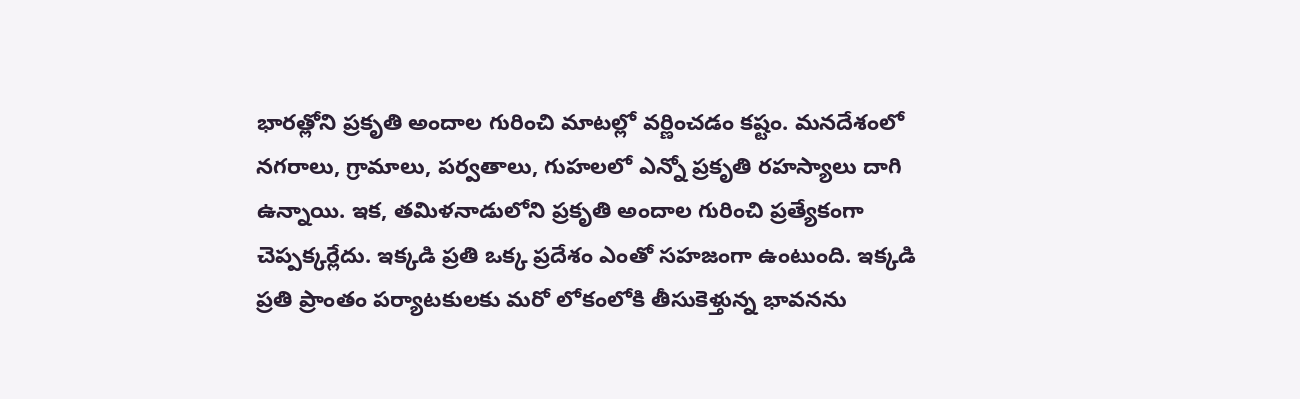భారత్లోని ప్రకృతి అందాల గురించి మాటల్లో వర్ణించడం కష్టం. మనదేశంలో నగరాలు, గ్రామాలు, పర్వతాలు, గుహలలో ఎన్నో ప్రకృతి రహస్యాలు దాగి ఉన్నాయి. ఇక, తమిళనాడులోని ప్రకృతి అందాల గురించి ప్రత్యేకంగా చెప్పక్కర్లేదు. ఇక్కడి ప్రతి ఒక్క ప్రదేశం ఎంతో సహజంగా ఉంటుంది. ఇక్కడి ప్రతి ప్రాంతం పర్యాటకులకు మరో లోకంలోకి తీసుకెళ్తున్న భావనను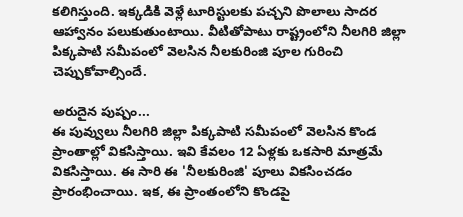కలిగిస్తుంది. ఇక్కడికి వెళ్లే టూరిస్టులకు పచ్చని పొలాలు సాదర ఆహ్వానం పలుకుతుంటాయి. వీటితోపాటు రాష్ట్రంలోని నీలగిరి జిల్లా పిక్కపాటి సమీపంలో వెలసిన నీలకురింజి పూల గురించి చెప్పుకోవాల్సిందే.

అరుదైన పుష్పం...
ఈ పువ్వులు నీలగిరి జిల్లా పిక్కపాటి సమీపంలో వెలసిన కొండ ప్రాంతాల్లో వికసిస్తాయి. ఇవి కేవలం 12 ఏళ్లకు ఒకసారి మాత్రమే వికసిస్తాయి. ఈ సారి ఈ 'నీలకురింజి' పూలు వికసించడం ప్రారంభించాయి. ఇక, ఈ ప్రాంతంలోని కొండపై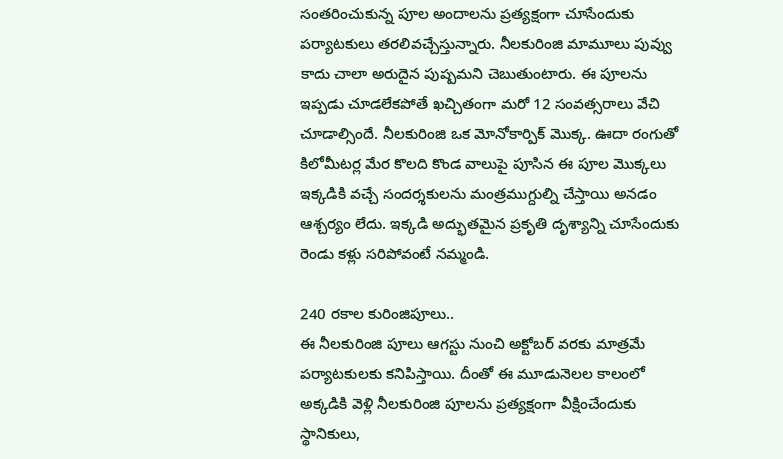సంతరించుకున్న పూల అందాలను ప్రత్యక్షంగా చూసేందుకు పర్యాటకులు తరలివచ్చేస్తున్నారు. నీలకురింజి మామూలు పువ్వు కాదు చాలా అరుదైన పుష్పమని చెబుతుంటారు. ఈ పూలను ఇప్పడు చూడలేకపోతే ఖచ్చితంగా మరో 12 సంవత్సరాలు వేచి చూడాల్సిందే. నీలకురింజి ఒక మోనోకార్పిక్ మొక్క. ఊదా రంగుతో కిలోమీటర్ల మేర కొలది కొండ వాలుపై పూసిన ఈ పూల మొక్కలు ఇక్కడికి వచ్చే సందర్శకులను మంత్రముగ్దుల్ని చేస్తాయి అనడం ఆశ్చర్యం లేదు. ఇక్కడి అద్భుతమైన ప్రకృతి దృశ్యాన్ని చూసేందుకు రెండు కళ్లు సరిపోవంటే నమ్మండి.

240 రకాల కురింజిపూలు..
ఈ నీలకురింజి పూలు ఆగస్టు నుంచి అక్టోబర్ వరకు మాత్రమే పర్యాటకులకు కనిపిస్తాయి. దీంతో ఈ మూడునెలల కాలంలో అక్కడికి వెళ్లి నీలకురింజి పూలను ప్రత్యక్షంగా వీక్షించేందుకు స్థానికులు,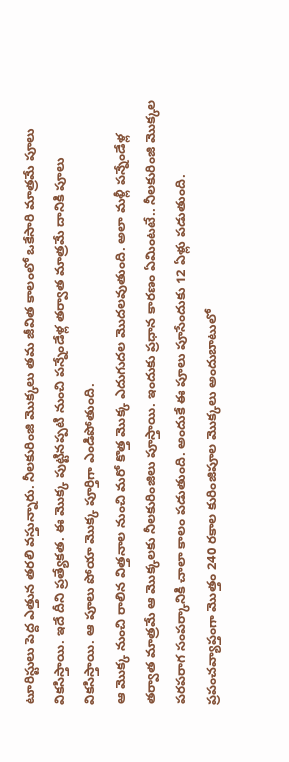టూరిస్టులు పెద్ద ఎత్తున తరలి వస్తున్నారు. నీలకురింజి మొక్కలు తమ జీవిత కాలంలో ఒకేసారి మాత్రమే పూలు వికసిస్తాయి. ఇదే దీని ప్రత్యేకత. ఈ మొక్క పుట్టినప్పటి నుంచి పన్నేండేళ్ల తర్వాత మాత్రమే దానికి పూలు వికసిస్తాయి. ఆ పూలు పోయా మొక్క పూర్తిగా ఎండిపోతుంది.
ఆ మొక్క నుంచి రాలిన విత్తనాల నుంచి మరో కొత్త మొక్క ఎదుగుదల మొదలవుతుంది. అలా మళ్లీ పన్నేండేళ్ల తర్వాత మాత్రమే ఆ మొక్కలకు నీలకురింజిలు పూస్తాయి. ఇందుకు ప్రధాన కారణం ఏమింటటే.. నీలకురింజి మొక్కల పరపరాగ సంపర్కానికి చాలా కాలం పడుతుంది. అందుకే ఈ పూలు పూసేందుకు 12 ఏళ్లు పడుతుంది. ప్రపంచవ్యాప్తంగా మొత్తం 240 రకాల కురింజిపూల మొక్కలు అందుబాటులో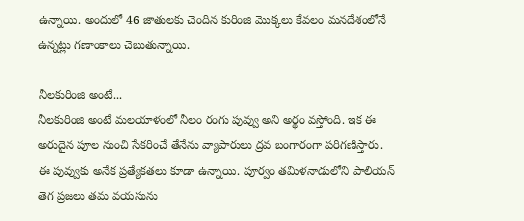ఉన్నాయి. అందులో 46 జాతులకు చెందిన కురింజి మొక్కలు కేవలం మనదేశంలోనే ఉన్నట్లు గణాంకాలు చెబుతున్నాయి.

నీలకురింజి అంటే...
నీలకురింజి అంటే మలయాళంలో నీలం రంగు పువ్వు అని అర్థం వస్తోంది. ఇక ఈ అరుదైన పూల నుంచి సేకరించే తేనేను వ్యాపారులు ద్రవ బంగారంగా పరిగణిస్తారు. ఈ పువ్వుకు అనేక ప్రత్యేకతలు కూడా ఉన్నాయి. పూర్వం తమిళనాడులోని పాలియన్ తెగ ప్రజలు తమ వయసును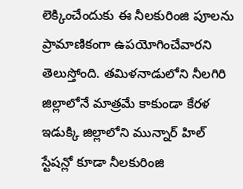లెక్కించేందుకు ఈ నీలకురింజి పూలను ప్రామాణికంగా ఉపయోగించేవారని తెలుస్తోంది. తమిళనాడులోని నీలగిరి జిల్లాలోనే మాత్రమే కాకుండా కేరళ ఇడుక్కి జిల్లాలోని మున్నార్ హిల్ స్టేషన్లో కూడా నీలకురింజి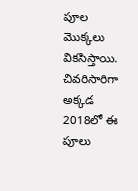పూల మొక్కలు వికసిస్తాయి. చివరిసారిగా అక్కడ 2018లో ఈ పూలు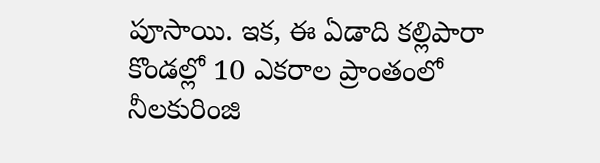పూసాయి. ఇక, ఈ ఏడాది కల్లిపారా కొండల్లో 10 ఎకరాల ప్రాంతంలో నీలకురింజి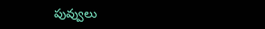పువ్వులు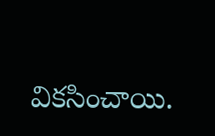వికసించాయి.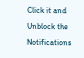Click it and Unblock the Notifications